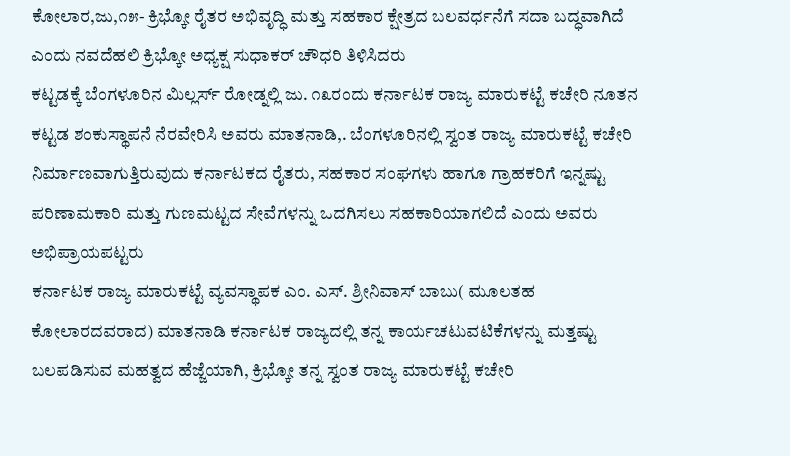ಕೋಲಾರ,ಜು,೧೫- ಕ್ರಿಭ್ಕೋ ರೈತರ ಅಭಿವೃದ್ಧಿ ಮತ್ತು ಸಹಕಾರ ಕ್ಷೇತ್ರದ ಬಲವರ್ಧನೆಗೆ ಸದಾ ಬದ್ಧವಾಗಿದೆ ಎಂದು ನವದೆಹಲಿ ಕ್ರಿಭ್ಕೋ ಅಧ್ಯಕ್ಷ ಸುಧಾಕರ್ ಚೌಧರಿ ತಿಳಿಸಿದರು
ಕಟ್ಟಡಕ್ಕೆ ಬೆಂಗಳೂರಿನ ಮಿಲ್ಲರ್ಸ್ ರೋಡ್ನಲ್ಲಿ ಜು. ೧೩ರಂದು ಕರ್ನಾಟಕ ರಾಜ್ಯ ಮಾರುಕಟ್ಟೆ ಕಚೇರಿ ನೂತನ ಕಟ್ಟಡ ಶಂಕುಸ್ಥಾಪನೆ ನೆರವೇರಿಸಿ ಅವರು ಮಾತನಾಡಿ,. ಬೆಂಗಳೂರಿನಲ್ಲಿ ಸ್ವಂತ ರಾಜ್ಯ ಮಾರುಕಟ್ಟೆ ಕಚೇರಿ ನಿರ್ಮಾಣವಾಗುತ್ತಿರುವುದು ಕರ್ನಾಟಕದ ರೈತರು, ಸಹಕಾರ ಸಂಘಗಳು ಹಾಗೂ ಗ್ರಾಹಕರಿಗೆ ಇನ್ನಷ್ಟು ಪರಿಣಾಮಕಾರಿ ಮತ್ತು ಗುಣಮಟ್ಟದ ಸೇವೆಗಳನ್ನು ಒದಗಿಸಲು ಸಹಕಾರಿಯಾಗಲಿದೆ ಎಂದು ಅವರು ಅಭಿಪ್ರಾಯಪಟ್ಟರು
ಕರ್ನಾಟಕ ರಾಜ್ಯ ಮಾರುಕಟ್ಟೆ ವ್ಯವಸ್ಥಾಪಕ ಎಂ. ಎಸ್. ಶ್ರೀನಿವಾಸ್ ಬಾಬು( ಮೂಲತಹ ಕೋಲಾರದವರಾದ) ಮಾತನಾಡಿ ಕರ್ನಾಟಕ ರಾಜ್ಯದಲ್ಲಿ ತನ್ನ ಕಾರ್ಯಚಟುವಟಿಕೆಗಳನ್ನು ಮತ್ತಷ್ಟು ಬಲಪಡಿಸುವ ಮಹತ್ವದ ಹೆಜ್ಜೆಯಾಗಿ, ಕ್ರಿಭ್ಕೋ ತನ್ನ ಸ್ವಂತ ರಾಜ್ಯ ಮಾರುಕಟ್ಟೆ ಕಚೇರಿ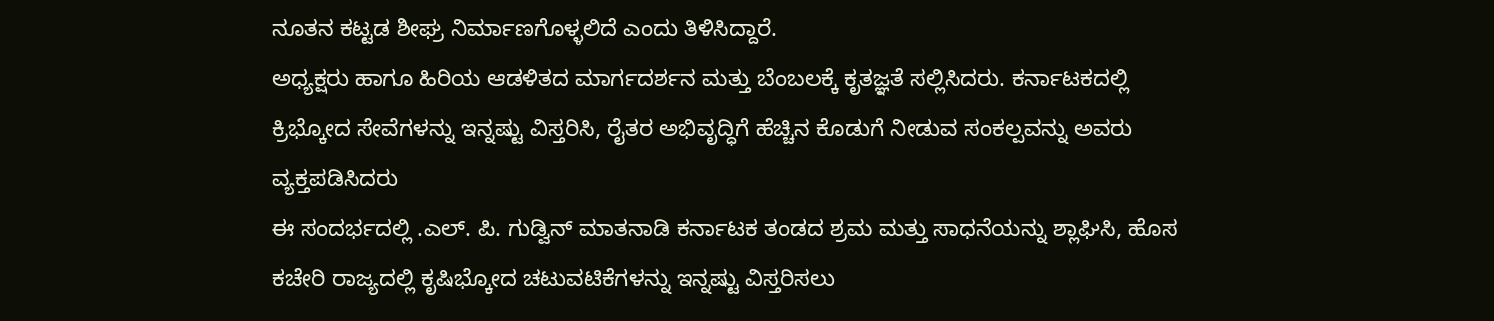ನೂತನ ಕಟ್ಟಡ ಶೀಘ್ರ ನಿರ್ಮಾಣಗೊಳ್ಳಲಿದೆ ಎಂದು ತಿಳಿಸಿದ್ದಾರೆ.
ಅಧ್ಯಕ್ಷರು ಹಾಗೂ ಹಿರಿಯ ಆಡಳಿತದ ಮಾರ್ಗದರ್ಶನ ಮತ್ತು ಬೆಂಬಲಕ್ಕೆ ಕೃತಜ್ಞತೆ ಸಲ್ಲಿಸಿದರು. ಕರ್ನಾಟಕದಲ್ಲಿ ಕ್ರಿಭ್ಕೋದ ಸೇವೆಗಳನ್ನು ಇನ್ನಷ್ಟು ವಿಸ್ತರಿಸಿ, ರೈತರ ಅಭಿವೃದ್ಧಿಗೆ ಹೆಚ್ಚಿನ ಕೊಡುಗೆ ನೀಡುವ ಸಂಕಲ್ಪವನ್ನು ಅವರು ವ್ಯಕ್ತಪಡಿಸಿದರು
ಈ ಸಂದರ್ಭದಲ್ಲಿ .ಎಲ್. ಪಿ. ಗುಡ್ವಿನ್ ಮಾತನಾಡಿ ಕರ್ನಾಟಕ ತಂಡದ ಶ್ರಮ ಮತ್ತು ಸಾಧನೆಯನ್ನು ಶ್ಲಾಘಿಸಿ, ಹೊಸ ಕಚೇರಿ ರಾಜ್ಯದಲ್ಲಿ ಕೃಷಿಭ್ಕೋದ ಚಟುವಟಿಕೆಗಳನ್ನು ಇನ್ನಷ್ಟು ವಿಸ್ತರಿಸಲು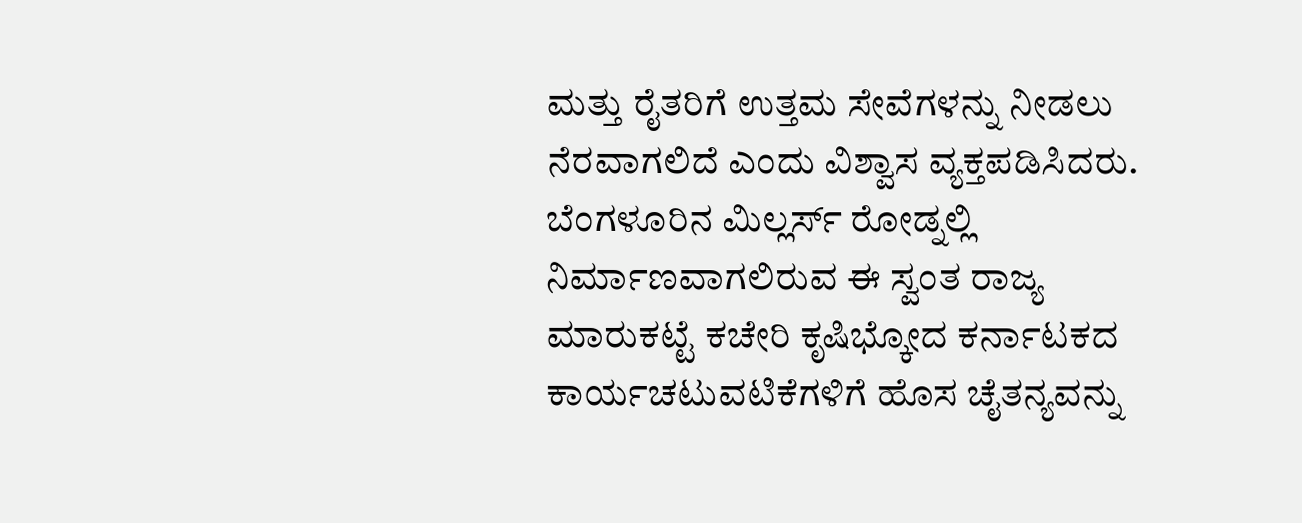ಮತ್ತು ರೈತರಿಗೆ ಉತ್ತಮ ಸೇವೆಗಳನ್ನು ನೀಡಲು ನೆರವಾಗಲಿದೆ ಎಂದು ವಿಶ್ವಾಸ ವ್ಯಕ್ತಪಡಿಸಿದರು.
ಬೆಂಗಳೂರಿನ ಮಿಲ್ಲರ್ಸ್ ರೋಡ್ನಲ್ಲಿ ನಿರ್ಮಾಣವಾಗಲಿರುವ ಈ ಸ್ವಂತ ರಾಜ್ಯ ಮಾರುಕಟ್ಟೆ ಕಚೇರಿ ಕೃಷಿಭ್ಕೋದ ಕರ್ನಾಟಕದ ಕಾರ್ಯಚಟುವಟಿಕೆಗಳಿಗೆ ಹೊಸ ಚೈತನ್ಯವನ್ನು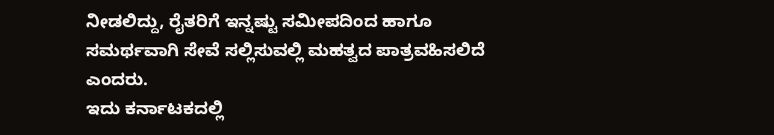ನೀಡಲಿದ್ದು, ರೈತರಿಗೆ ಇನ್ನಷ್ಟು ಸಮೀಪದಿಂದ ಹಾಗೂ ಸಮರ್ಥವಾಗಿ ಸೇವೆ ಸಲ್ಲಿಸುವಲ್ಲಿ ಮಹತ್ವದ ಪಾತ್ರವಹಿಸಲಿದೆ ಎಂದರು.
ಇದು ಕರ್ನಾಟಕದಲ್ಲಿ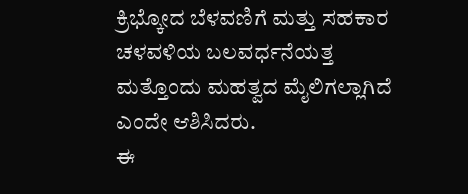ಕ್ರಿಭ್ಕೋದ ಬೆಳವಣಿಗೆ ಮತ್ತು ಸಹಕಾರ ಚಳವಳಿಯ ಬಲವರ್ಧನೆಯತ್ತ ಮತ್ತೊಂದು ಮಹತ್ವದ ಮೈಲಿಗಲ್ಲಾಗಿದೆ ಎಂದೇ ಆಶಿಸಿದರು.
ಈ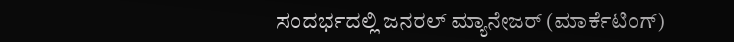ಸಂದರ್ಭದಲ್ಲಿ ಜನರಲ್ ಮ್ಯಾನೇಜರ್ (ಮಾರ್ಕೆಟಿಂಗ್)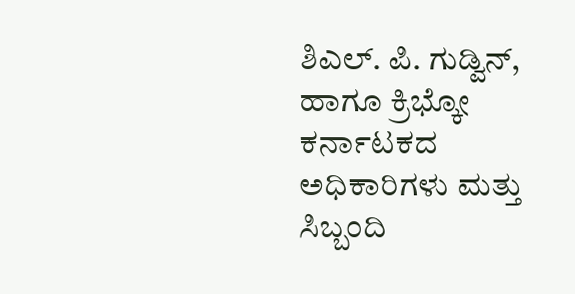ಶಿಎಲ್. ಪಿ. ಗುಡ್ವಿನ್, ಹಾಗೂ ಕ್ರಿಭ್ಕೋ ಕರ್ನಾಟಕದ ಅಧಿಕಾರಿಗಳು ಮತ್ತು ಸಿಬ್ಬಂದಿ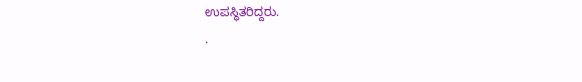ಉಪಸ್ಥಿತರಿದ್ದರು.
.